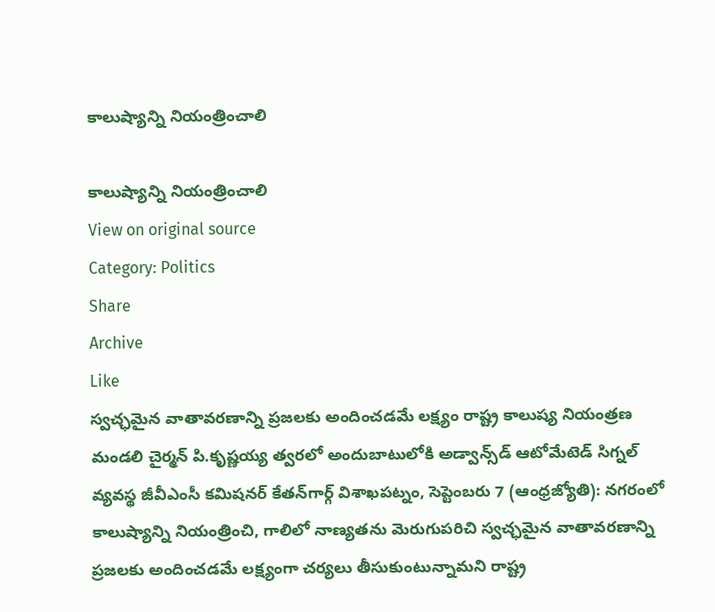కాలుష్యాన్ని నియంత్రించాలి

కాలుష్యాన్ని నియంత్రించాలి
View on original source
Category: Politics
Share
Archive
Like
స్వచ్ఛమైన వాతావరణాన్ని ప్రజలకు అందించడమే లక్ష్యం రాష్ట్ర కాలుష్య నియంత్రణ మండలి చైర్మన్‌ పి.కృష్ణయ్య త్వరలో అందుబాటులోకి అడ్వాన్స్‌డ్‌ ఆటోమేటెడ్‌ సిగ్నల్‌ వ్యవస్థ జీవీఎంసీ కమిషనర్‌ కేతన్‌గార్గ్‌ విశాఖపట్నం, సెప్టెంబరు 7 (ఆంధ్రజ్యోతి): నగరంలో కాలుష్యాన్ని నియంత్రించి, గాలిలో నాణ్యతను మెరుగుపరిచి స్వచ్ఛమైన వాతావరణాన్ని ప్రజలకు అందించడమే లక్ష్యంగా చర్యలు తీసుకుంటున్నామని రాష్ట్ర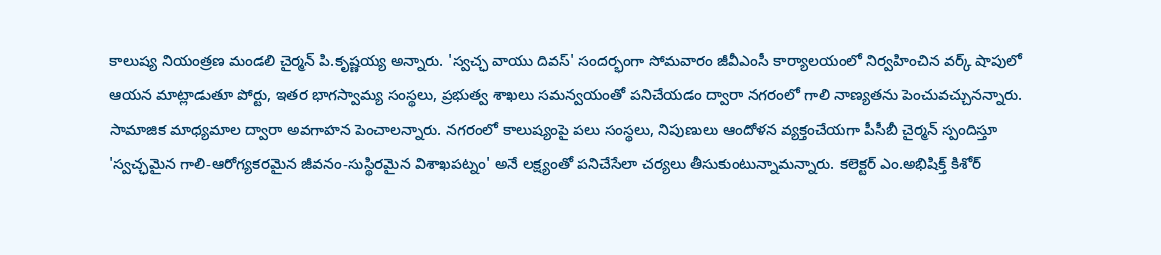కాలుష్య నియంత్రణ మండలి చైర్మన్‌ పి.కృష్ణయ్య అన్నారు. 'స్వచ్ఛ వాయు దివస్‌' సందర్భంగా సోమవారం జీవీఎంసీ కార్యాలయంలో నిర్వహించిన వర్క్‌ షాపులో ఆయన మాట్లాడుతూ పోర్టు, ఇతర భాగస్వామ్య సంస్థలు, ప్రభుత్వ శాఖలు సమన్వయంతో పనిచేయడం ద్వారా నగరంలో గాలి నాణ్యతను పెంచువచ్చునన్నారు. సామాజిక మాధ్యమాల ద్వారా అవగాహన పెంచాలన్నారు. నగరంలో కాలుష్యంపై పలు సంస్థలు, నిపుణులు ఆందోళన వ్యక్తంచేయగా పీసీబీ చైర్మన్‌ స్పందిస్తూ 'స్వచ్ఛమైన గాలి-ఆరోగ్యకరమైన జీవనం-సుస్థిరమైన విశాఖపట్నం' అనే లక్ష్యంతో పనిచేసేలా చర్యలు తీసుకుంటున్నామన్నారు. కలెక్టర్‌ ఎం.అభిషిక్త్‌ కిశోర్‌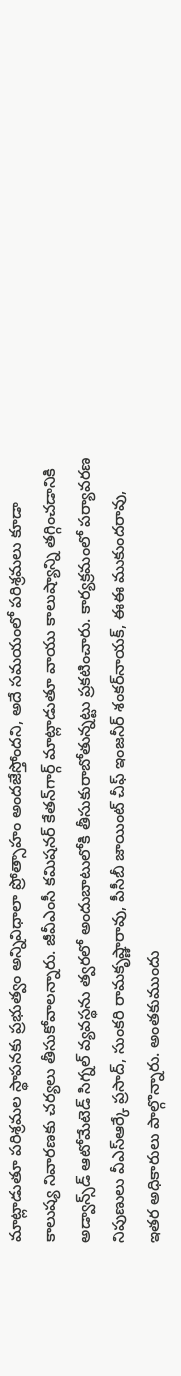మాట్లాడుతూ పరిశ్రమల స్థాపనకు ప్రభుత్వం అన్నివిధాలా ప్రోత్సాహం అందజేస్తోందని, అదే సమయంలో పరిశ్రమలు కూడా కాలుష్య నివారణకు చర్యలు తీసుకోవాలన్నారు. జీవీఎంసీ కమిషనర్‌ కేతన్‌గార్గ్‌ మాట్లాడుతూ వాయు కాలుష్యాన్ని తగ్గించడానికి అడ్వాన్స్‌డ్‌ ఆటోమేటెడ్‌ సిగ్నల్‌ వ్యవస్థను త్వరలో అందుబాటులోకి తీసుకురాబోతున్నట్టు ప్రకటించారు. కార్యక్రమంలో పర్యావరణ నిపుణులు వీఎస్‌ఆర్కే ప్రసాద్‌, సుంకరి రామకృష్ణారావు, పీసీబీ జాయింట్‌ చీఫ్‌ ఇంజనీర్‌ శంకర్‌నాయక్‌, ఈఈ ముకుందరావు, ఇతర అధికారులు పాల్గొన్నారు. అంతకుముందు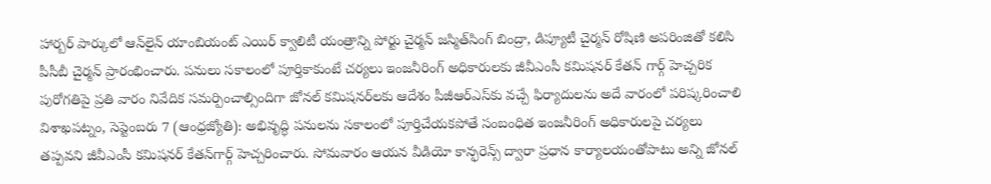హార్బర్‌ పార్కులో ఆన్‌లైన్‌ యాంబియంట్‌ ఎయిర్‌ క్వాలిటీ యంత్రాన్ని పోర్టు చైర్మన్‌ జస్మిత్‌సింగ్‌ బింద్రా, డిప్యూటీ చైర్మన్‌ రోషిణి అపరింజితో కలిసి పీసీబీ చైర్మన్‌ ప్రారంభించారు. పనులు సకాలంలో పూర్తికాకుంటే చర్యలు ఇంజనీరింగ్‌ అధికారులకు జీవీఎంసీ కమిషనర్‌ కేతన్‌ గార్గ్‌ హెచ్చరిక పురోగతిపై ప్రతి వారం నివేదిక సమర్పించాల్సిందిగా జోనల్‌ కమిషనర్‌లకు ఆదేశం పీజీఆర్‌ఎస్‌కు వచ్చే ఫిర్యాదులను అదే వారంలో పరిష్కరించాలి విశాఖపట్నం, సెప్టెంబరు 7 (ఆంధ్రజ్యోతి): అభివృద్ధి పనులను సకాలంలో పూర్తిచేయకపోతే సంబంధిత ఇంజనీరింగ్‌ అధికారులపై చర్యలు తప్పవని జీవీఎంసీ కమిషనర్‌ కేతన్‌గార్గ్‌ హెచ్చరించారు. సోమవారం ఆయన వీడియో కాన్ఫరెన్స్‌ ద్వారా ప్రధాన కార్యాలయంతోపాటు అన్ని జోనల్‌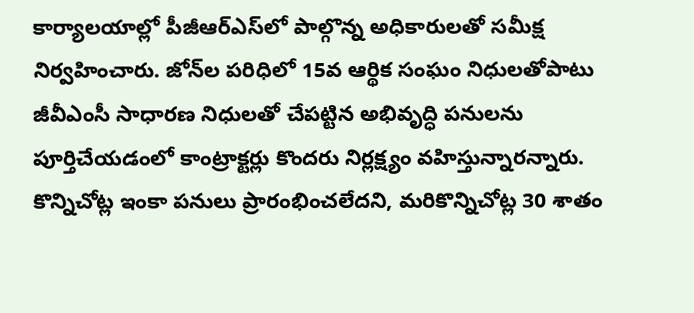కార్యాలయాల్లో పీజీఆర్‌ఎస్‌లో పాల్గొన్న అధికారులతో సమీక్ష నిర్వహించారు. జోన్‌ల పరిధిలో 15వ ఆర్థిక సంఘం నిధులతోపాటు జీవీఎంసీ సాధారణ నిధులతో చేపట్టిన అభివృద్ధి పనులను పూర్తిచేయడంలో కాంట్రాక్టర్లు కొందరు నిర్లక్ష్యం వహిస్తున్నారన్నారు. కొన్నిచోట్ల ఇంకా పనులు ప్రారంభించలేదని, మరికొన్నిచోట్ల 30 శాతం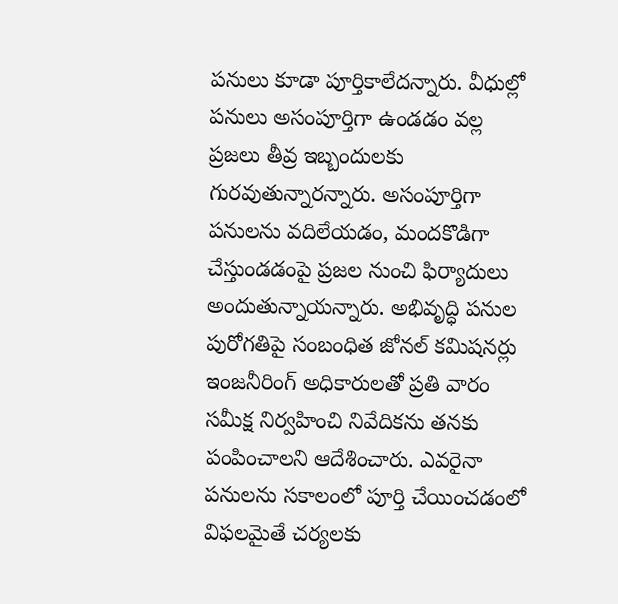పనులు కూడా పూర్తికాలేదన్నారు. వీధుల్లో పనులు అసంపూర్తిగా ఉండడం వల్ల ప్రజలు తీవ్ర ఇబ్బందులకు గురవుతున్నారన్నారు. అసంపూర్తిగా పనులను వదిలేయడం, మందకొడిగా చేస్తుండడంపై ప్రజల నుంచి ఫిర్యాదులు అందుతున్నాయన్నారు. అభివృద్ధి పనుల పురోగతిపై సంబంధిత జోనల్‌ కమిషనర్లు ఇంజనీరింగ్‌ అధికారులతో ప్రతి వారం సమీక్ష నిర్వహించి నివేదికను తనకు పంపించాలని ఆదేశించారు. ఎవరైనా పనులను సకాలంలో పూర్తి చేయించడంలో విఫలమైతే చర్యలకు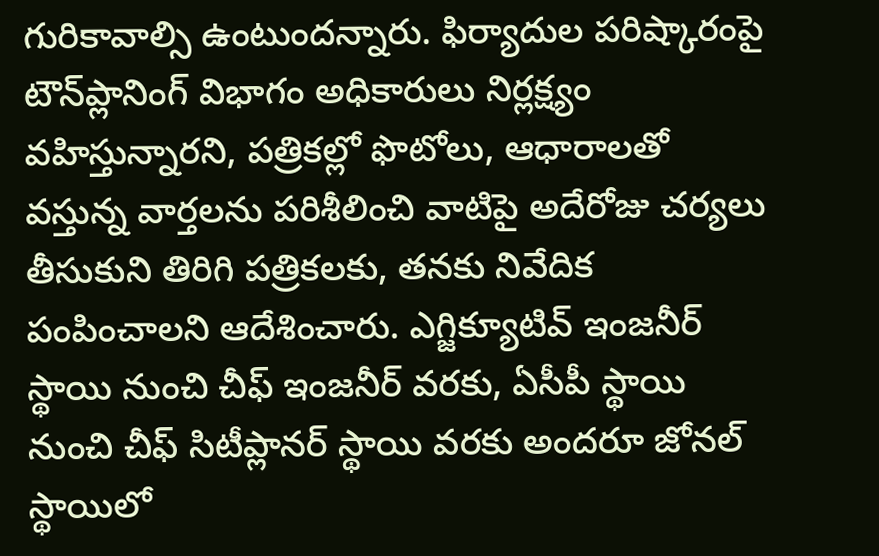గురికావాల్సి ఉంటుందన్నారు. ఫిర్యాదుల పరిష్కారంపై టౌన్‌ప్లానింగ్‌ విభాగం అధికారులు నిర్లక్ష్యం వహిస్తున్నారని, పత్రికల్లో ఫొటోలు, ఆధారాలతో వస్తున్న వార్తలను పరిశీలించి వాటిపై అదేరోజు చర్యలు తీసుకుని తిరిగి పత్రికలకు, తనకు నివేదిక పంపించాలని ఆదేశించారు. ఎగ్జిక్యూటివ్‌ ఇంజనీర్‌ స్థాయి నుంచి చీఫ్‌ ఇంజనీర్‌ వరకు, ఏసీపీ స్థాయి నుంచి చీఫ్‌ సిటీప్లానర్‌ స్థాయి వరకు అందరూ జోనల్‌ స్థాయిలో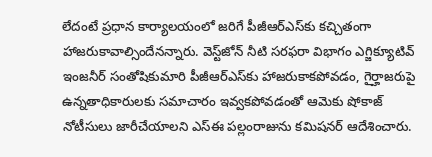లేదంటే ప్రధాన కార్యాలయంలో జరిగే పీజీఆర్‌ఎస్‌కు కచ్చితంగా హాజరుకావాల్సిందేనన్నారు. వెస్ట్‌జోన్‌ నీటి సరఫరా విభాగం ఎగ్జిక్యూటివ్‌ ఇంజనీర్‌ సంతోషికుమారి పీజీఆర్‌ఎస్‌కు హాజరుకాకపోవడం, గైర్హాజరుపై ఉన్నతాధికారులకు సమాచారం ఇవ్వకపోవడంతో ఆమెకు షోకాజ్‌ నోటీసులు జారీచేయాలని ఎస్‌ఈ పల్లంరాజును కమిషనర్‌ ఆదేశించారు.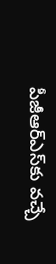పీజీఆర్‌ఎస్‌కు వచ్చే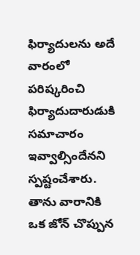ఫిర్యాదులను అదే వారంలో పరిష్కరించి ఫిర్యాదుదారుడుకి సమాచారం ఇవ్వాల్సిందేనని స్పష్టంచేశారు. తాను వారానికి ఒక జోన్‌ చొప్పున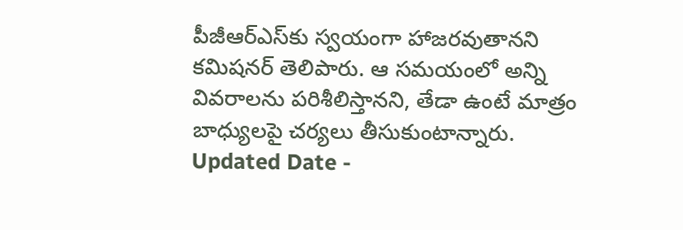పీజీఆర్‌ఎస్‌కు స్వయంగా హాజరవుతానని కమిషనర్‌ తెలిపారు. ఆ సమయంలో అన్ని వివరాలను పరిశీలిస్తానని, తేడా ఉంటే మాత్రం బాధ్యులపై చర్యలు తీసుకుంటాన్నారు. Updated Date -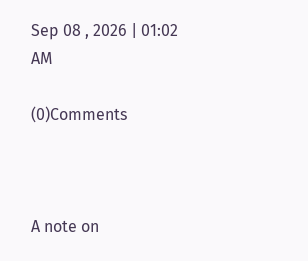Sep 08 , 2026 | 01:02 AM

(0)Comments



A note on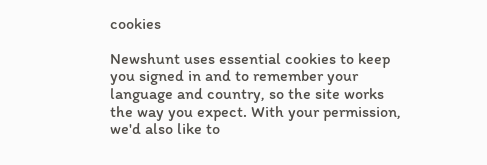cookies

Newshunt uses essential cookies to keep you signed in and to remember your language and country, so the site works the way you expect. With your permission, we'd also like to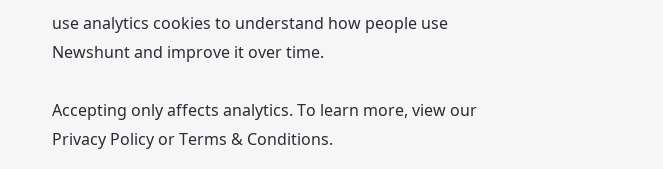use analytics cookies to understand how people use Newshunt and improve it over time.

Accepting only affects analytics. To learn more, view our Privacy Policy or Terms & Conditions.